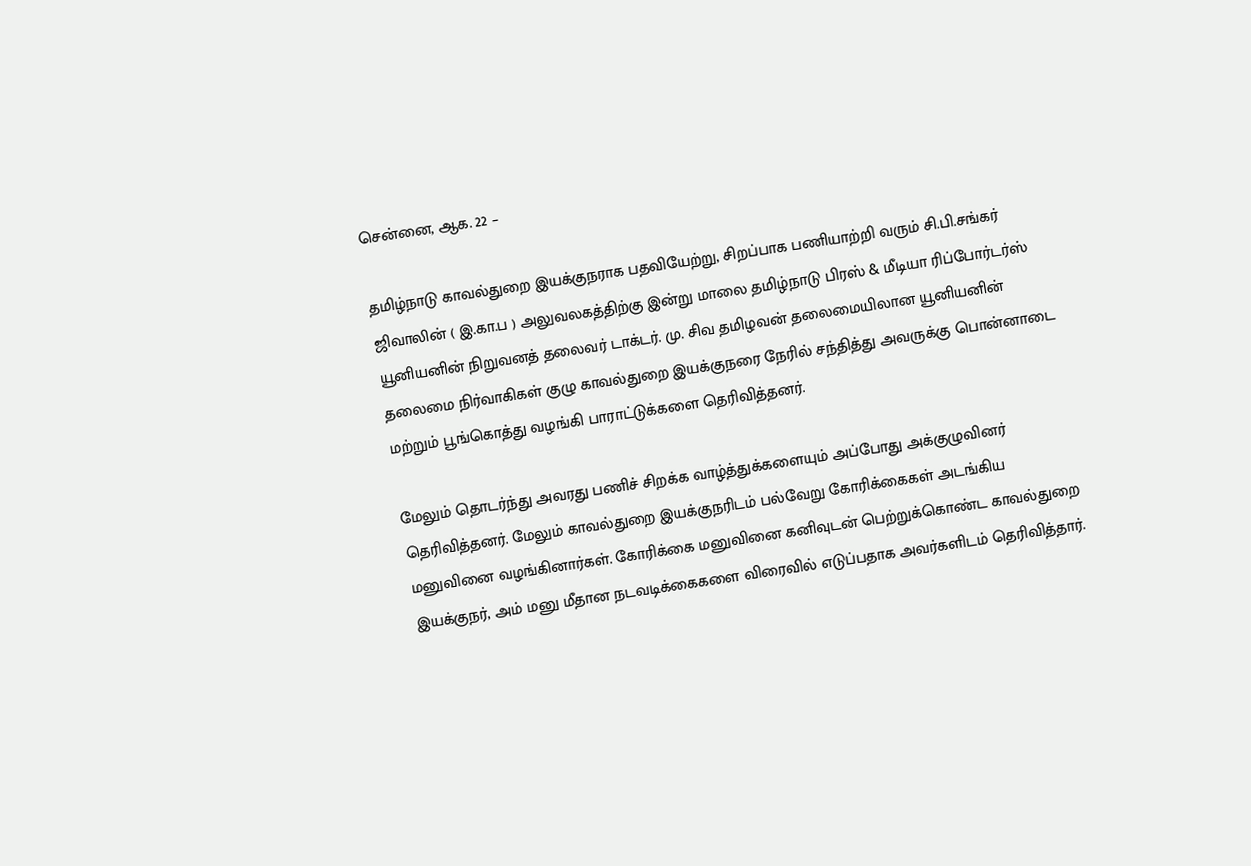சென்னை, ஆக. 22 –

தமிழ்நாடு காவல்துறை இயக்குநராக பதவியேற்று, சிறப்பாக பணியாற்றி வரும் சி.பி.சங்கர் ஜிவாலின் ( இ.கா.ப ) அலுவலகத்திற்கு இன்று மாலை தமிழ்நாடு பிரஸ் & மீடியா ரிப்போர்டர்ஸ் யூனியனின் நிறுவனத் தலைவர் டாக்டர். மு. சிவ தமிழவன் தலைமையிலான யூனியனின் தலைமை நிர்வாகிகள் குழு காவல்துறை இயக்குநரை நேரில் சந்தித்து அவருக்கு பொன்னாடை மற்றும் பூங்கொத்து வழங்கி பாராட்டுக்களை தெரிவித்தனர்.

மேலும் தொடர்ந்து அவரது பணிச் சிறக்க வாழ்த்துக்களையும் அப்போது அக்குழுவினர் தெரிவித்தனர். மேலும் காவல்துறை இயக்குநரிடம் பல்வேறு கோரிக்கைகள் அடங்கிய மனுவினை வழங்கினார்கள். கோரிக்கை மனுவினை கனிவுடன் பெற்றுக்கொண்ட காவல்துறை இயக்குநர், அம் மனு மீதான நடவடிக்கைகளை விரைவில் எடுப்பதாக அவர்களிடம் தெரிவித்தார்.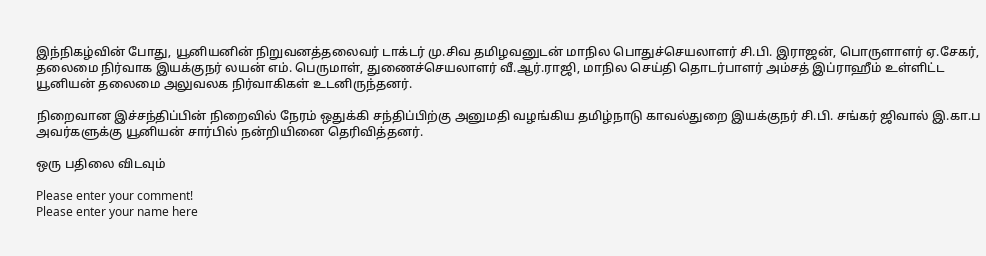இந்நிகழ்வின் போது, யூனியனின் நிறுவனத்தலைவர் டாக்டர் மு.சிவ தமிழவனுடன் மாநில பொதுச்செயலாளர் சி.பி. இராஜன், பொருளாளர் ஏ.சேகர், தலைமை நிர்வாக இயக்குநர் லயன் எம். பெருமாள், துணைச்செயலாளர் வீ.ஆர்.ராஜி, மாநில செய்தி தொடர்பாளர் அம்சத் இப்ராஹீம் உள்ளிட்ட யூனியன் தலைமை அலுவலக நிர்வாகிகள் உடனிருந்தனர்.

நிறைவான இச்சந்திப்பின் நிறைவில் நேரம் ஒதுக்கி சந்திப்பிற்கு அனுமதி வழங்கிய தமிழ்நாடு காவல்துறை இயக்குநர் சி.பி. சங்கர் ஜிவால் இ.கா.ப அவர்களுக்கு யூனியன் சார்பில் நன்றியினை தெரிவித்தனர்.

ஒரு பதிலை விடவும்

Please enter your comment!
Please enter your name here